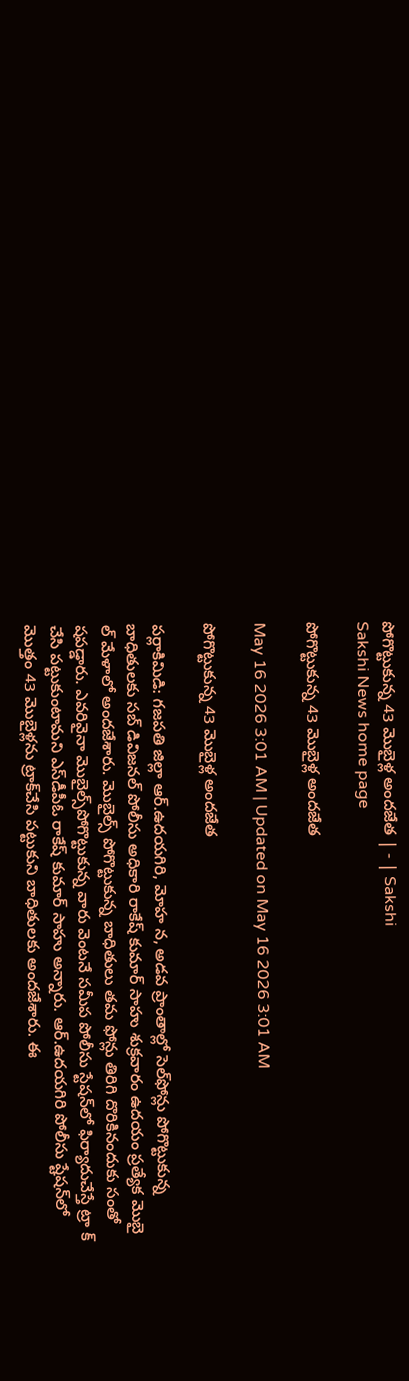పోగొట్టుకున్న 43 మొబైళ్ల అందజేత | - | Sakshi
Sakshi News home page

పోగొట్టుకున్న 43 మొబైళ్ల అందజేత

May 16 2026 3:01 AM | Updated on May 16 2026 3:01 AM

పోగొట్టుకున్న 43 మొబైళ్ల అందజేత

పర్లాకిమిడి: గజపతి జిల్లా ఆర్‌.ఉదయగిరి, మోహ న, అడవ ప్రాంతాల్లో సెల్‌ఫోన్లు పోగొట్టుకున్న బాధితులకు సబ్‌ డివిజనల్‌ పోలీసు అధికారి రాకేష్‌ కుమార్‌ సాహు శుక్రవారం ఉదయం ప్రత్యేక మొబై ల్‌ మేళాలో అందజేశారు. మొబైల్స్‌ పోగొట్టుకున్న బాధితులు తమ ఫోన్లు తిరిగి దొరికినందుకు సంతో షపడ్డారు. ఎవరివైనా మొబైల్స్‌పోగొట్టుకున్న వారు వెంటనే సమీప పోలీసు స్టేషన్‌లో ఫిర్యాదుచేస్తే ట్రా క్‌ చేసి పట్టుకుంటామని ఎస్‌డీపీఓ రాకేష్‌ కుమార్‌ సాహు అన్నారు. ఆర్‌.ఉదయగిరి పోలీసు ష్టేషన్‌లో మొత్తం 43 మొబైళ్లను ట్రాక్‌చేసి పట్టుకుని బాధితులకు అందజేశారు. ఈ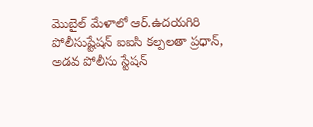మొబైల్‌ మేళాలో ఆర్‌.ఉదయగిరి పోలీసుష్టేషన్‌ ఐఐసి కల్పలతా ప్రధాన్‌, అడవ పోలీసు స్టేషన్‌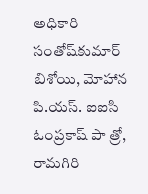అధికారి సంతోష్‌కుమార్‌ బిశోయి, మోహాన పి.యస్‌. ఐఐసి ఓంప్రకాష్‌ పా త్రో, రామగిరి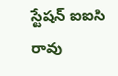స్టేషన్‌ ఐఐసి రావు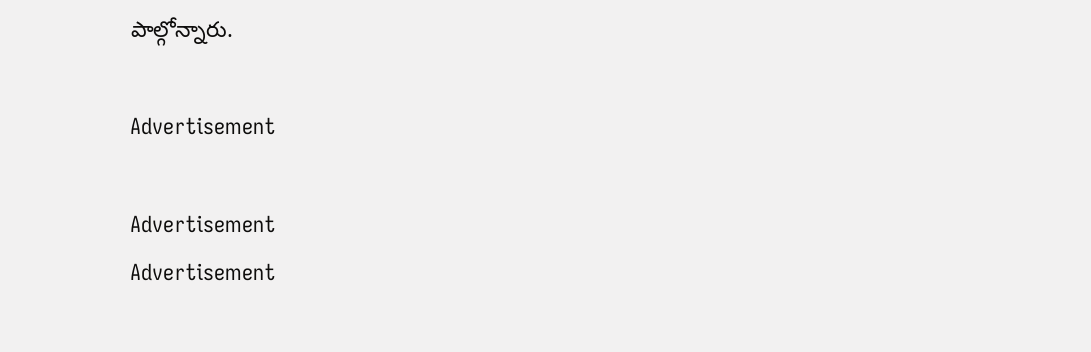పాల్గోన్నారు.

Advertisement

Advertisement
Advertisement